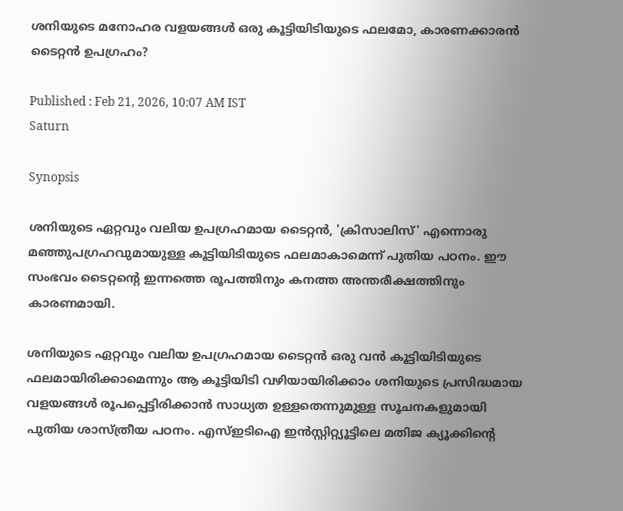ശനിയുടെ മനോഹര വളയങ്ങള്‍ ഒരു കൂട്ടിയിടിയുടെ ഫലമോ, കാരണക്കാരന്‍ ടൈറ്റന്‍ ഉപഗ്രഹം?

Published : Feb 21, 2026, 10:07 AM IST
Saturn

Synopsis

ശനിയുടെ ഏറ്റവും വലിയ ഉപഗ്രഹമായ ടൈറ്റൻ, 'ക്രിസാലിസ്' എന്നൊരു മഞ്ഞുപഗ്രഹവുമായുള്ള കൂട്ടിയിടിയുടെ ഫലമാകാമെന്ന് പുതിയ പഠനം. ഈ സംഭവം ടൈറ്റന്റെ ഇന്നത്തെ രൂപത്തിനും കനത്ത അന്തരീക്ഷത്തിനും കാരണമായി.

ശനിയുടെ ഏറ്റവും വലിയ ഉപഗ്രഹമായ ടൈറ്റൻ ഒരു വൻ കൂട്ടിയിടിയുടെ ഫലമായിരിക്കാമെന്നും ആ കൂട്ടിയിടി വഴിയായിരിക്കാം ശനിയുടെ പ്രസിദ്ധമായ വളയങ്ങൾ രൂപപ്പെട്ടിരിക്കാൻ സാധ്യത ഉള്ളതെന്നുമുള്ള സൂചനകളുമായി പുതിയ ശാസ്ത്രീയ പഠനം. എസ്‍ഇടിഐ ഇൻസ്റ്റിറ്റ്യൂട്ടിലെ മതിജ ക്യൂക്കിന്‍റെ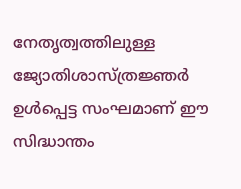നേതൃത്വത്തിലുള്ള ജ്യോതിശാസ്ത്രജ്ഞർ ഉൾപ്പെട്ട സംഘമാണ് ഈ സിദ്ധാന്തം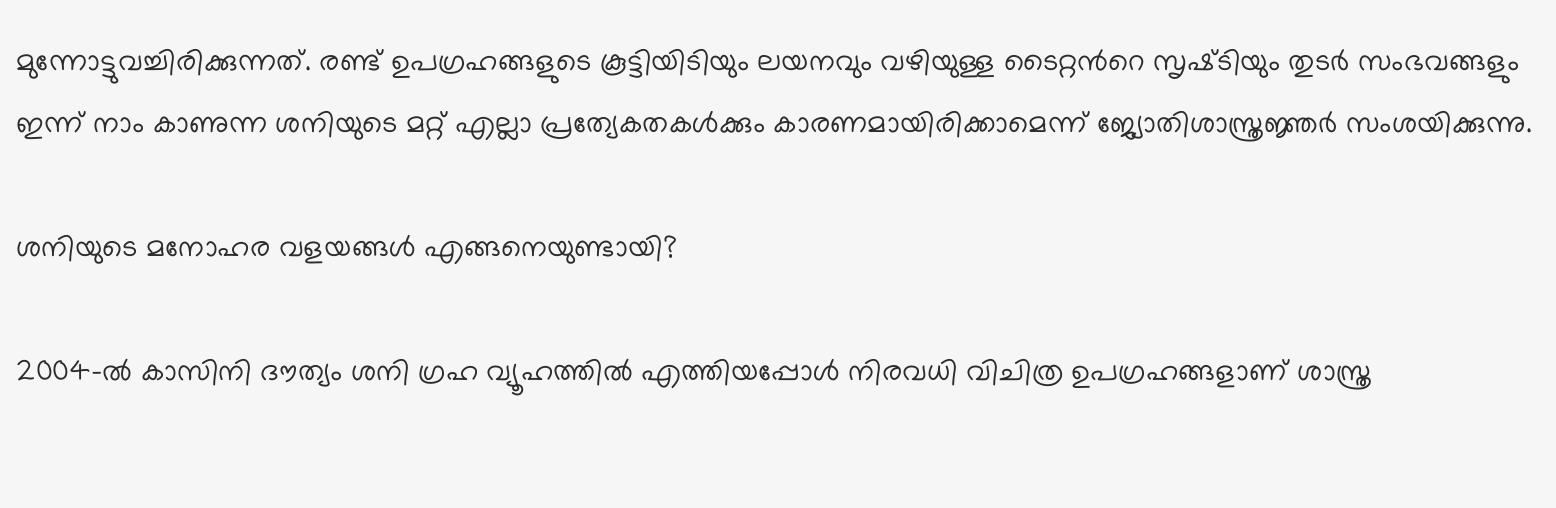മുന്നോട്ടുവച്ചിരിക്കുന്നത്. രണ്ട് ഉപഗ്രഹങ്ങളുടെ കൂട്ടിയിടിയും ലയനവും വഴിയുള്ള ടൈറ്റന്‍റെ സൃഷ്‍ടിയും തുടർ സംഭവങ്ങളും ഇന്ന് നാം കാണുന്ന ശനിയുടെ മറ്റ് എല്ലാ പ്രത്യേകതകൾക്കും കാരണമായിരിക്കാമെന്ന് ജ്യോതിശാസ്ത്രജ്ഞർ സംശയിക്കുന്നു.

ശനിയുടെ മനോഹര വളയങ്ങള്‍ എങ്ങനെയുണ്ടായി?

2004-ൽ കാസിനി ദൗത്യം ശനി ഗ്രഹ വ്യൂഹത്തിൽ എത്തിയപ്പോൾ നിരവധി വിചിത്ര ഉപഗ്രഹങ്ങളാണ് ശാസ്ത്ര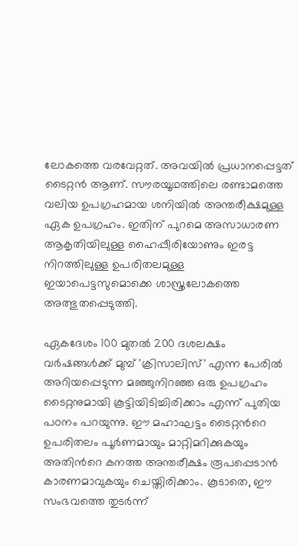ലോകത്തെ വരവേറ്റത്. അവയിൽ പ്രധാനപ്പെട്ടത് ടൈറ്റൻ ആണ്. സൗരയൂഥത്തിലെ രണ്ടാമത്തെ വലിയ ഉപഗ്രഹമായ ശനിയില്‍ അന്തരീക്ഷമുള്ള ഏക ഉപഗ്രഹം. ഇതിന് പുറമെ അസാധാരണ ആകൃതിയിലുള്ള ഹൈപ്പീരിയോണും ഇരട്ട നിറത്തിലുള്ള ഉപരിതലമുള്ള ഇയാപെട്ടസുമൊക്കെ ശാസ്ത്രലോകത്തെ അത്ഭുതപ്പെടുത്തി.

ഏകദേശം 100 മുതൽ 200 ദശലക്ഷം വർഷങ്ങൾക്ക് മുമ്പ് 'ക്രിസാലിസ്' എന്ന പേരിൽ അറിയപ്പെടുന്ന മഞ്ഞുനിറഞ്ഞ ഒരു ഉപഗ്രഹം ടൈറ്റനുമായി കൂട്ടിയിടിച്ചിരിക്കാം എന്ന് പുതിയ പഠനം പറയുന്നു. ഈ മഹാഘട്ടം ടൈറ്റന്‍റെ ഉപരിതലം പൂർണമായും മാറ്റിമറിക്കുകയും അതിന്‍റെ കനത്ത അന്തരീക്ഷം രൂപപ്പെടാൻ കാരണമാവുകയും ചെയ്തിരിക്കാം. കൂടാതെ, ഈ സംഭവത്തെ തുടർന്ന്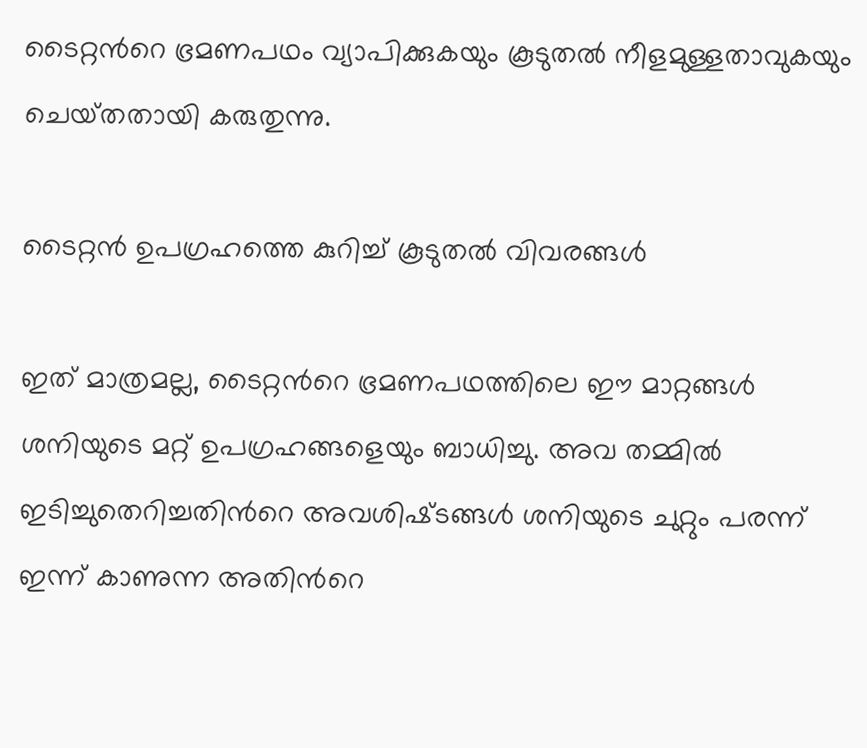ടൈറ്റന്‍റെ ഭ്രമണപഥം വ്യാപിക്കുകയും കൂടുതൽ നീളമുള്ളതാവുകയും ചെയ്‌തതായി കരുതുന്നു.

ടൈറ്റന്‍ ഉപഗ്രഹത്തെ കുറിച്ച് കൂടുതല്‍ വിവരങ്ങള്‍

ഇത് മാത്രമല്ല, ടൈറ്റന്‍റെ ഭ്രമണപഥത്തിലെ ഈ മാറ്റങ്ങൾ ശനിയുടെ മറ്റ് ഉപഗ്രഹങ്ങളെയും ബാധിച്ചു. അവ തമ്മിൽ ഇടിച്ചുതെറിച്ചതിന്‍റെ അവശിഷ്‌ടങ്ങൾ ശനിയുടെ ചുറ്റും പരന്ന് ഇന്ന് കാണുന്ന അതിന്‍റെ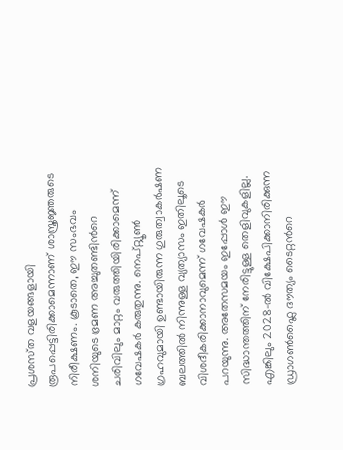പ്രശസ്‍ത വളയങ്ങളായി രൂപപ്പെട്ടിരിക്കാമെന്നാണ് ശാസ്ത്രജ്ഞരുടെ നിരീക്ഷണം. കൂടാതെ, ഈ സംഭവം ശനിയുടെ ഭ്രമണ അച്ചുതണ്ടിന്‍റെ ചരിവിലും മാറ്റം വരുത്തിയിരിക്കാമെന്ന് ഗവേഷകർ കരുതുന്നു. നെപ്റ്റ്യൂൺ ഗ്രഹവുമായി ഉണ്ടായിരുന്ന ഗുരുത്വാകർഷണ ബലത്തിൽ നിന്നുള്ള വ്യത്യാസം ഇതിലൂടെ വിശദീകരിക്കാനാവുമെന്ന് ഗവേഷകർ പറയുന്നു. അതേസമയം ഇപ്പോൾ ഈ സിദ്ധാന്തത്തിന് നേരിട്ടുള്ള തെളിവുകളില്ല. എങ്കിലും 2028-ൽ വിക്ഷേപിക്കാനിരിക്കുന്ന ഡ്രാഗൺഫ്ലൈ ദൗത്യം ടൈറ്റന്‍റെ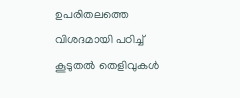ഉപരിതലത്തെ വിശദമായി പഠിച്ച് കൂടുതൽ തെളിവുകൾ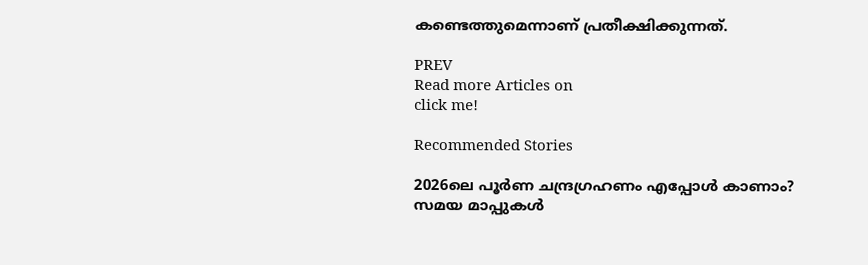കണ്ടെത്തുമെന്നാണ് പ്രതീക്ഷിക്കുന്നത്.

PREV
Read more Articles on
click me!

Recommended Stories

2026ലെ പൂർണ ചന്ദ്രഗ്രഹണം എപ്പോൾ കാണാം? സമയ മാപ്പുകൾ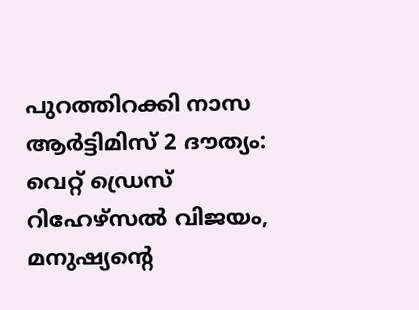പുറത്തിറക്കി നാസ
ആർട്ടിമിസ് 2 ദൗത്യം: വെറ്റ് ഡ്രെസ് റിഹേഴ്‌സൽ വിജയം, മനുഷ്യന്‍റെ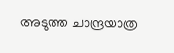അടുത്ത ചാന്ദ്രയാത്ര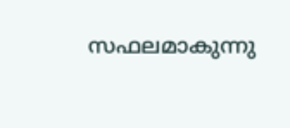സഫലമാകുന്നു